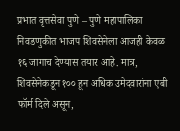प्रभात वृत्तसेवा पुणे – पुणे महापालिका निवडणुकीत भाजप शिवसेनेला आजही केवळ १६ जागाच देण्यास तयार आहे. मात्र, शिवसेनेकडून १०० हून अधिक उमेदवारांना एबी फॉर्म दिले असून,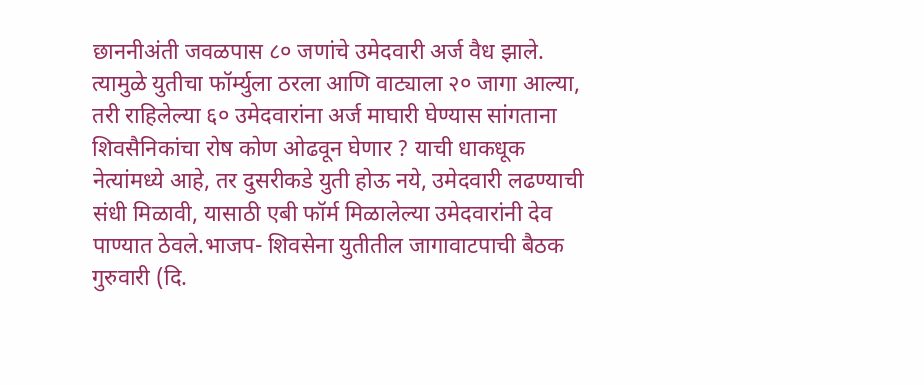छाननीअंती जवळपास ८० जणांचे उमेदवारी अर्ज वैध झाले. त्यामुळे युतीचा फॉर्म्युला ठरला आणि वाट्याला २० जागा आल्या, तरी राहिलेल्या ६० उमेदवारांना अर्ज माघारी घेण्यास सांगताना शिवसैनिकांचा रोष कोण ओढवून घेणार ? याची धाकधूक नेत्यांमध्ये आहे, तर दुसरीकडे युती होऊ नये, उमेदवारी लढण्याची संधी मिळावी, यासाठी एबी फॉर्म मिळालेल्या उमेदवारांनी देव पाण्यात ठेवले.भाजप- शिवसेना युतीतील जागावाटपाची बैठक गुरुवारी (दि.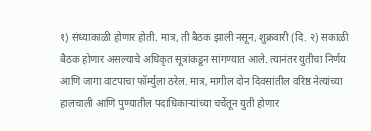१) संध्याकाळी होणार होती. मात्र, ती बैठक झाली नसून, शुक्रवारी (दि. २) सकाळी बैठक होणार असल्याचे अधिकृत सूत्रांकडून सांगण्यात आले. त्यानंतर युतीचा निर्णय आणि जागा वाटपाचा फॉर्म्युला ठरेल. मात्र, मागील दोन दिवसांतील वरिष्ठ नेत्यांच्या हालचाली आणि पुण्यातील पदाधिकाऱ्यांच्या चर्चेतून युती होणार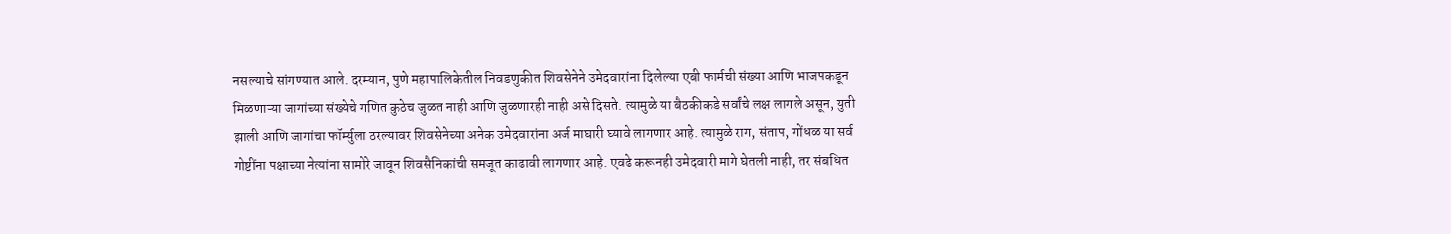नसल्याचे सांगण्यात आले. दरम्यान, पुणे महापालिकेतील निवडणुकीत शिवसेनेने उमेदवारांना दिलेल्या एबी फार्मची संख्या आणि भाजपकडून मिळणाऱ्या जागांच्या संख्येचे गणित कुठेच जुळत नाही आणि जुळणारही नाही असे दिसते. त्यामुळे या बैठकीकडे सर्वांचे लक्ष लागले असून, युती झाली आणि जागांचा फॉर्म्युला ठरल्यावर शिवसेनेच्या अनेक उमेदवारांना अर्ज माघारी घ्यावे लागणार आहे. त्यामुळे राग, संताप, गोंधळ या सर्व गोष्टींना पक्षाच्या नेत्यांना सामोरे जावून शिवसैनिकांची समजूत काढावी लागणार आहे. एवढे करूनही उमेदवारी मागे घेतली नाही, तर संबधित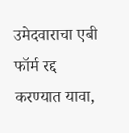उमेदवाराचा एबी फॉर्म रद्द करण्यात यावा,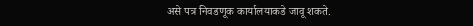असे पत्र निवडणूक कार्यालयाकडे जावू शकते.